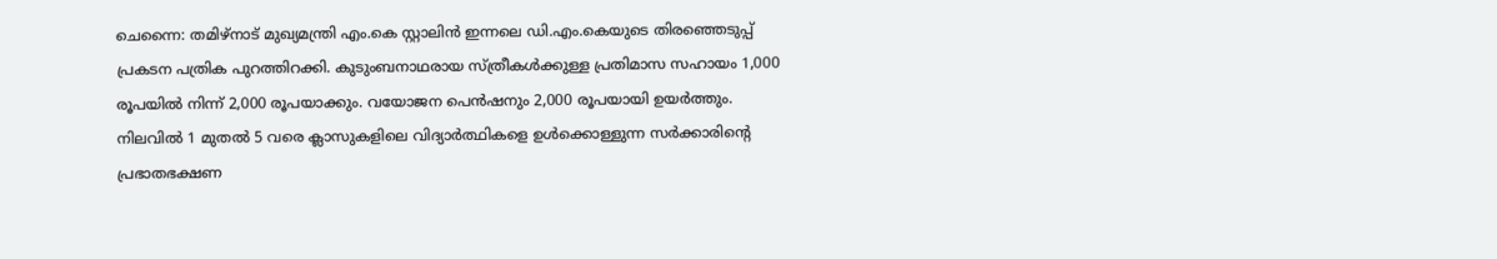ചെന്നൈ: തമിഴ്നാട് മുഖ്യമന്ത്രി എം.കെ സ്റ്റാലിൻ ഇന്നലെ ഡി.എം.കെയുടെ തിരഞ്ഞെടുപ്പ് പ്രകടന പത്രിക പുറത്തിറക്കി. കുടുംബനാഥരായ സ്ത്രീകൾക്കുള്ള പ്രതിമാസ സഹായം 1,000 രൂപയിൽ നിന്ന് 2,000 രൂപയാക്കും. വയോജന പെൻഷനും 2,000 രൂപയായി ഉയർത്തും.
നിലവിൽ 1 മുതൽ 5 വരെ ക്ലാസുകളിലെ വിദ്യാർത്ഥികളെ ഉൾക്കൊള്ളുന്ന സർക്കാരിന്റെ പ്രഭാതഭക്ഷണ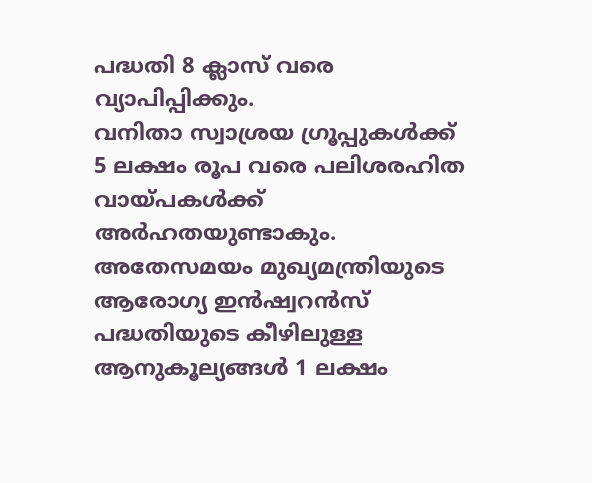പദ്ധതി 8 ക്ലാസ് വരെ വ്യാപിപ്പിക്കും.
വനിതാ സ്വാശ്രയ ഗ്രൂപ്പുകൾക്ക് 5 ലക്ഷം രൂപ വരെ പലിശരഹിത വായ്പകൾക്ക് അർഹതയുണ്ടാകും. അതേസമയം മുഖ്യമന്ത്രിയുടെ ആരോഗ്യ ഇൻഷ്വറൻസ് പദ്ധതിയുടെ കീഴിലുള്ള ആനുകൂല്യങ്ങൾ 1 ലക്ഷം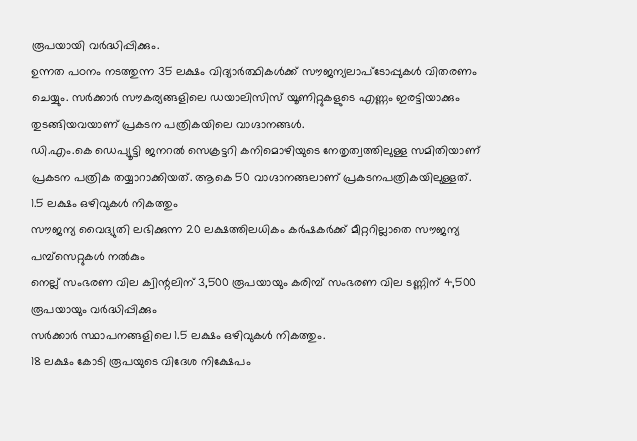രൂപയായി വർദ്ധിപ്പിക്കും.
ഉന്നത പഠനം നടത്തുന്ന 35 ലക്ഷം വിദ്യാർത്ഥികൾക്ക് സൗജന്യലാപ്ടോപ്പുകൾ വിതരണം ചെയ്യും. സർക്കാർ സൗകര്യങ്ങളിലെ ഡയാലിസിസ് യൂണിറ്റുകളുടെ എണ്ണം ഇരട്ടിയാക്കും തുടങ്ങിയവയാണ് പ്രകടന പത്രികയിലെ വാഗ്ദാനങ്ങൾ.
ഡി.എം.കെ ഡെപ്യൂട്ടി ജനറൽ സെക്രട്ടറി കനിമൊഴിയുടെ നേതൃത്വത്തിലുള്ള സമിതിയാണ് പ്രകടന പത്രിക തയ്യാറാക്കിയത്. ആകെ 50 വാഗ്ദാനങ്ങലാണ് പ്രകടനപത്രികയിലുള്ളത്.
1.5 ലക്ഷം ഒഴിവുകൾ നികത്തും
സൗജന്യ വൈദ്യുതി ലഭിക്കുന്ന 20 ലക്ഷത്തിലധികം കർഷകർക്ക് മീറ്ററില്ലാതെ സൗജന്യ പമ്പ്സെറ്റുകൾ നൽകും
നെല്ല് സംഭരണ വില ക്വിന്റലിന് 3,500 രൂപയായും കരിമ്പ് സംഭരണ വില ടണ്ണിന് 4,500 രൂപയായും വർദ്ധിപ്പിക്കും
സർക്കാർ സ്ഥാപനങ്ങളിലെ 1.5 ലക്ഷം ഒഴിവുകൾ നികത്തും.
18 ലക്ഷം കോടി രൂപയുടെ വിദേശ നിക്ഷേപം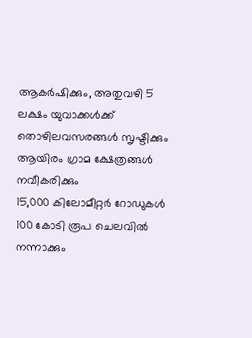ആകർഷിക്കും, അതുവഴി 5 ലക്ഷം യുവാക്കൾക്ക് തൊഴിലവസരങ്ങൾ സൃഷ്ടിക്കും
ആയിരം ഗ്രാമ ക്ഷേത്രങ്ങൾ നവീകരിക്കും
15,000 കിലോമീറ്റർ റോഡുകൾ 100 കോടി രൂപ ചെലവിൽ നന്നാക്കും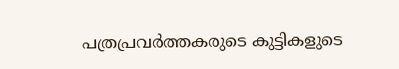പത്രപ്രവർത്തകരുടെ കുട്ടികളുടെ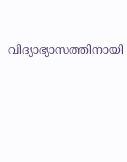വിദ്യാഭ്യാസത്തിനായി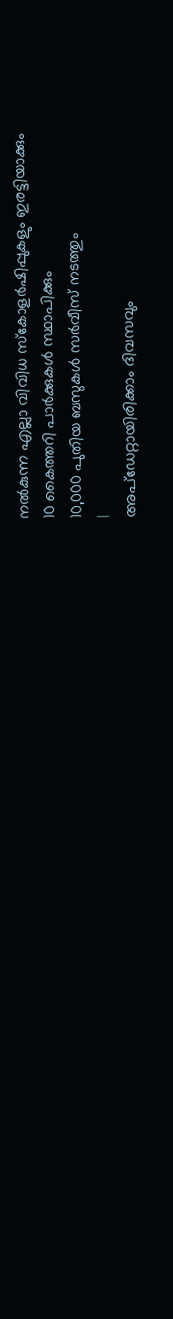നൽകുന്ന എല്ലാ വിവിധ സ്കോളർഷിപ്പുകളും ഇരട്ടിയാക്കും
10 കൈത്തറി പാർക്കുകൾ സ്ഥാപിക്കും
10,000 പുതിയ ബസുകൾ സർവീസ് നടത്തും
|
അപ്ഡേറ്റായിരിക്കാം ദിവസവും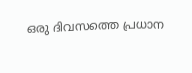ഒരു ദിവസത്തെ പ്രധാന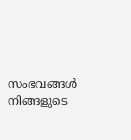സംഭവങ്ങൾ നിങ്ങളുടെ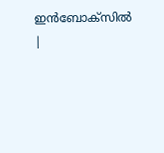ഇൻബോക്സിൽ |